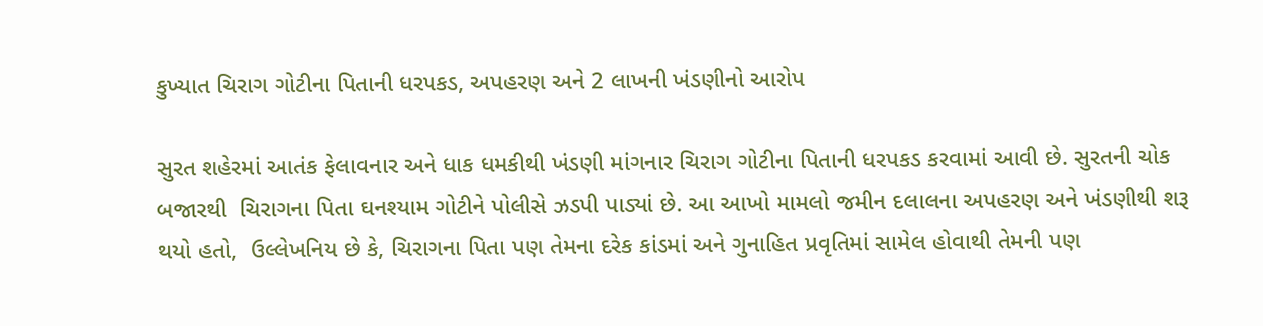કુખ્યાત ચિરાગ ગોટીના પિતાની ધરપકડ, અપહરણ અને 2 લાખની ખંડણીનો આરોપ

સુરત શહેરમાં આતંક ફેલાવનાર અને ધાક ધમકીથી ખંડણી માંગનાર ચિરાગ ગોટીના પિતાની ધરપકડ કરવામાં આવી છે. સુરતની ચોક બજારથી  ચિરાગના પિતા ઘનશ્યામ ગોટીને પોલીસે ઝડપી પાડ્યાં છે. આ આખો મામલો જમીન દલાલના અપહરણ અને ખંડણીથી શરૂ થયો હતો,  ઉલ્લેખનિય છે કે, ચિરાગના પિતા પણ તેમના દરેક કાંડમાં અને ગુનાહિત પ્રવૃતિમાં સામેલ હોવાથી તેમની પણ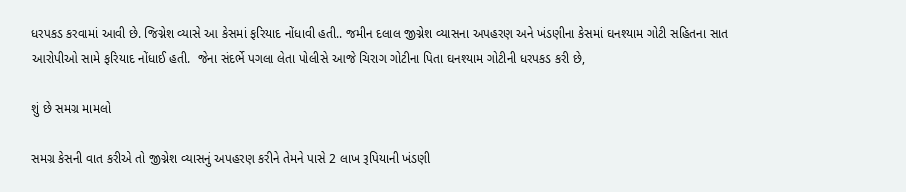ધરપકડ કરવામાં આવી છે. જિગ્નેશ વ્યાસે આ કેસમાં ફરિયાદ નોંધાવી હતી.. જમીન દલાલ જીગ્નેશ વ્યાસના અપહરણ અને ખંડણીના કેસમાં ઘનશ્યામ ગોટી સહિતના સાત આરોપીઓ સામે ફરિયાદ નોંધાઈ હતી.  જેના સંદર્ભે પગલા લેતા પોલીસે આજે ચિરાગ ગોટીના પિતા ઘનશ્યામ ગોટીની ધરપકડ કરી છે,

શું છે સમગ્ર મામલો

સમગ્ર કેસની વાત કરીએ તો જીગ્નેશ વ્યાસનું અપહરણ કરીને તેમને પાસે 2 લાખ રૂપિયાની ખંડણી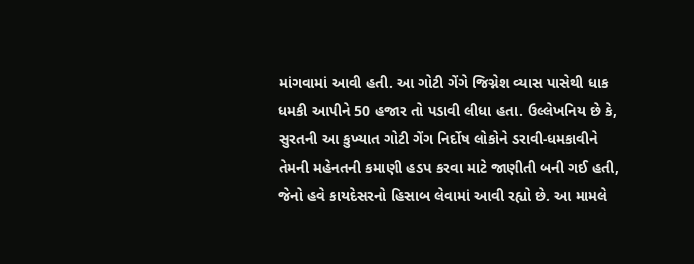માંગવામાં આવી હતી. આ ગોટી ગેંગે જિગ્નેશ વ્યાસ પાસેથી ધાક ધમકી આપીને 50 હજાર તો પડાવી લીધા હતા. ઉલ્લેખનિય છે કે, સુરતની આ કુખ્યાત ગોટી ગેંગ નિર્દોષ લોકોને ડરાવી-ધમકાવીને તેમની મહેનતની કમાણી હડપ કરવા માટે જાણીતી બની ગઈ હતી, જેનો હવે કાયદેસરનો હિસાબ લેવામાં આવી રહ્યો છે. આ મામલે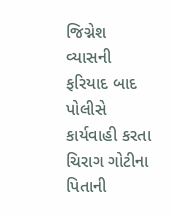જિગ્નેશ વ્યાસની ફરિયાદ બાદ પોલીસે કાર્યવાહી કરતા ચિરાગ ગોટીના પિતાની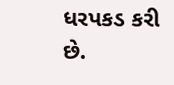ધરપકડ કરી છે.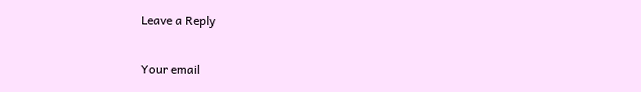Leave a Reply

Your email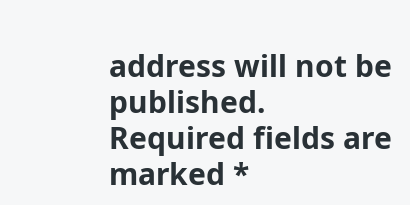address will not be published. Required fields are marked *